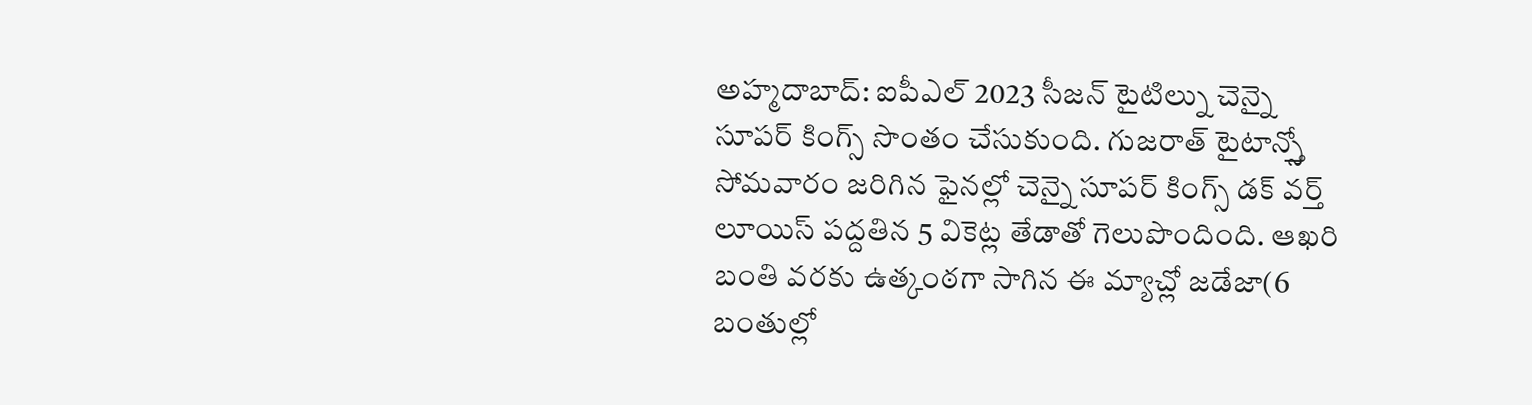అహ్మదాబాద్: ఐపీఎల్ 2023 సీజన్ టైటిల్ను చెన్నై సూపర్ కింగ్స్ సొంతం చేసుకుంది. గుజరాత్ టైటాన్స్తో సోమవారం జరిగిన ఫైనల్లో చెన్నై సూపర్ కింగ్స్ డక్ వర్త్ లూయిస్ పద్దతిన 5 వికెట్ల తేడాతో గెలుపొందింది. ఆఖరి బంతి వరకు ఉత్కంఠగా సాగిన ఈ మ్యాచ్లో జడేజా(6 బంతుల్లో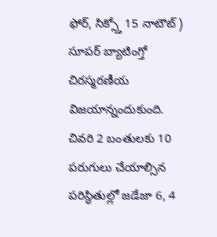ఫోర్, సిక్స్తో 15 నాటౌట్) సూపర్ బ్యాటింగ్తో చిరస్మరణీయ విజయాన్నందుకుంది.
చివరి 2 బంతులకు 10 పరుగులు చేయాల్సిన పరిస్థితుల్లో జడేజా 6, 4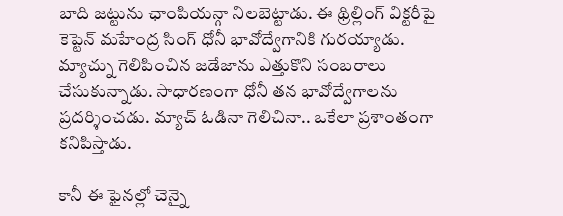బాది జట్టును ఛాంపియన్గా నిలబెట్టాడు. ఈ థ్రిల్లింగ్ విక్టరీపై కెప్టెన్ మహేంద్ర సింగ్ ధోనీ భావోద్వేగానికి గురయ్యాడు. మ్యాచ్ను గెలిపించిన జడేజాను ఎత్తుకొని సంబరాలు చేసుకున్నాడు. సాధారణంగా ధోనీ తన భావోద్వేగాలను ప్రదర్శించడు. మ్యాచ్ ఓడినా గెలిచినా.. ఒకేలా ప్రశాంతంగా కనిపిస్తాడు.

కానీ ఈ ఫైనల్లో చెన్నై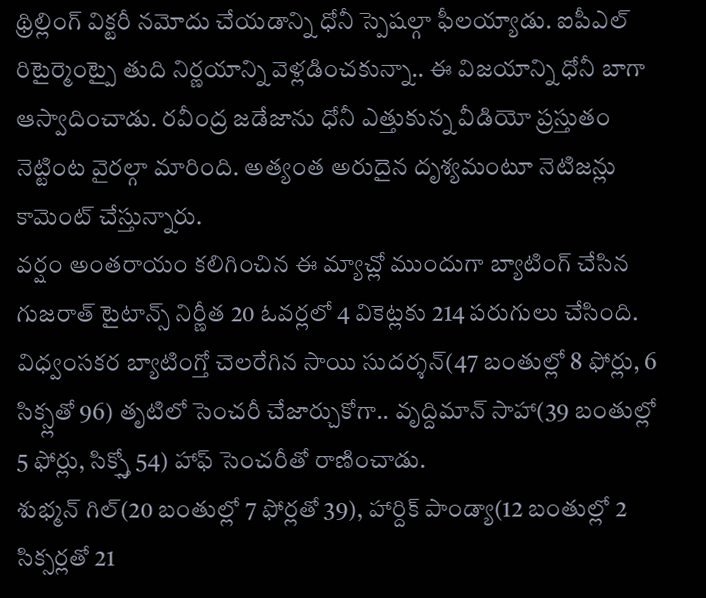థ్రిల్లింగ్ విక్టరీ నమోదు చేయడాన్ని ధోనీ స్పెషల్గా ఫీలయ్యాడు. ఐపీఎల్ రిటైర్మెంట్పై తుది నిర్ణయాన్ని వెళ్లడించకున్నా.. ఈ విజయాన్ని ధోనీ బాగా ఆస్వాదించాడు. రవీంద్ర జడేజాను ధోనీ ఎత్తుకున్న వీడియో ప్రస్తుతం నెట్టింట వైరల్గా మారింది. అత్యంత అరుదైన దృశ్యమంటూ నెటిజన్లు కామెంట్ చేస్తున్నారు.
వర్షం అంతరాయం కలిగించిన ఈ మ్యాచ్లో ముందుగా బ్యాటింగ్ చేసిన గుజరాత్ టైటాన్స్ నిర్ణీత 20 ఓవర్లలో 4 వికెట్లకు 214 పరుగులు చేసింది. విధ్వంసకర బ్యాటింగ్తో చెలరేగిన సాయి సుదర్శన్(47 బంతుల్లో 8 ఫోర్లు, 6 సిక్స్లతో 96) తృటిలో సెంచరీ చేజార్చుకోగా.. వృద్దిమాన్ సాహా(39 బంతుల్లో 5 ఫోర్లు, సిక్స్తో 54) హాఫ్ సెంచరీతో రాణించాడు.
శుభ్మన్ గిల్(20 బంతుల్లో 7 ఫోర్లతో 39), హార్దిక్ పాండ్యా(12 బంతుల్లో 2 సిక్సర్లతో 21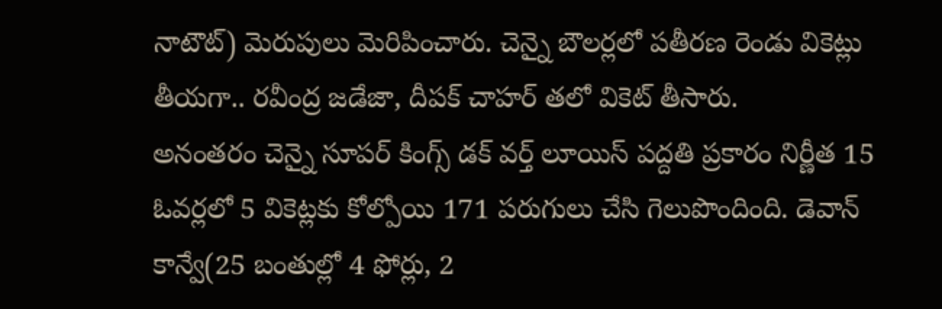నాటౌట్) మెరుపులు మెరిపించారు. చెన్నై బౌలర్లలో పతీరణ రెండు వికెట్లు తీయగా.. రవీంద్ర జడేజా, దీపక్ చాహర్ తలో వికెట్ తీసారు.
అనంతరం చెన్నై సూపర్ కింగ్స్ డక్ వర్త్ లూయిస్ పద్దతి ప్రకారం నిర్ణీత 15 ఓవర్లలో 5 వికెట్లకు కోల్పోయి 171 పరుగులు చేసి గెలుపొందింది. డెవాన్ కాన్వే(25 బంతుల్లో 4 ఫోర్లు, 2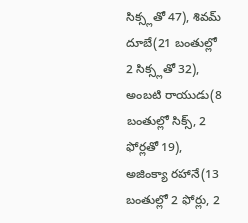సిక్స్లతో 47), శివమ్ దూబే(21 బంతుల్లో 2 సిక్స్లతో 32), అంబటి రాయుడు(8 బంతుల్లో సిక్స్, 2 ఫోర్లతో 19), అజింక్యా రహానే(13 బంతుల్లో 2 ఫోర్లు, 2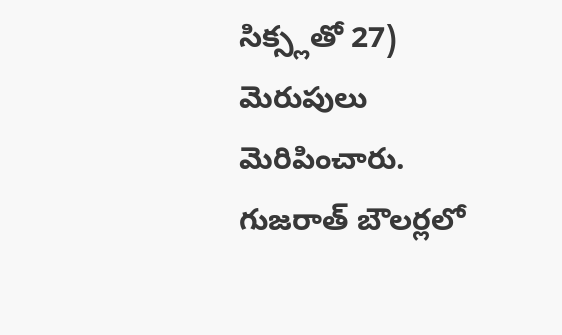సిక్స్లతో 27) మెరుపులు మెరిపించారు. గుజరాత్ బౌలర్లలో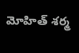మోహిత్ శర్మ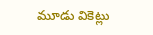మూడు వికెట్లు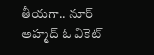తీయగా.. నూర్ అహ్మద్ ఓ వికెట్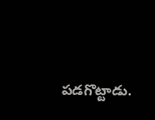పడగొట్టాడు.